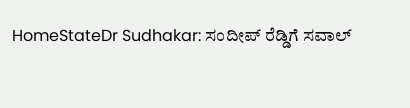HomeStateDr Sudhakar: ಸಂದೀಪ್ ರೆಡ್ಡಿಗೆ ಸವಾಲ್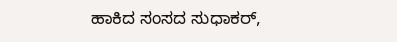ಹಾಕಿದ ಸಂಸದ ಸುಧಾಕರ್,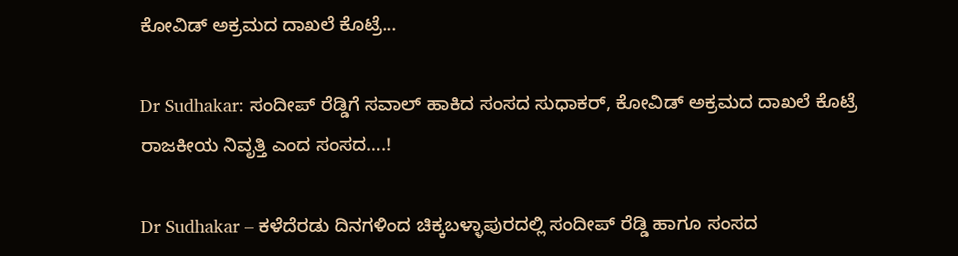ಕೋವಿಡ್ ಅಕ್ರಮದ ದಾಖಲೆ ಕೊಟ್ರೆ...

Dr Sudhakar: ಸಂದೀಪ್ ರೆಡ್ಡಿಗೆ ಸವಾಲ್ ಹಾಕಿದ ಸಂಸದ ಸುಧಾಕರ್, ಕೋವಿಡ್ ಅಕ್ರಮದ ದಾಖಲೆ ಕೊಟ್ರೆ ರಾಜಕೀಯ ನಿವೃತ್ತಿ ಎಂದ ಸಂಸದ….!

Dr Sudhakar – ಕಳೆದೆರಡು ದಿನಗಳಿಂದ ಚಿಕ್ಕಬಳ್ಳಾಪುರದಲ್ಲಿ ಸಂದೀಪ್ ರೆಡ್ಡಿ ಹಾಗೂ ಸಂಸದ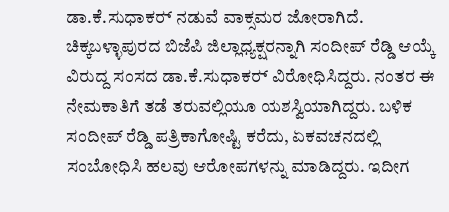ಡಾ.ಕೆ.ಸುಧಾಕರ್‍ ನಡುವೆ ವಾಕ್ಸಮರ ಜೋರಾಗಿದೆ. ಚಿಕ್ಕಬಳ್ಳಾಪುರದ ಬಿಜೆಪಿ ಜಿಲ್ಲಾಧ್ಯಕ್ಷರನ್ನಾಗಿ ಸಂದೀಪ್ ರೆಡ್ಡಿ ಆಯ್ಕೆ ವಿರುದ್ದ ಸಂಸದ ಡಾ.ಕೆ.ಸುಧಾಕರ್‍ ವಿರೋಧಿಸಿದ್ದರು. ನಂತರ ಈ ನೇಮಕಾತಿಗೆ ತಡೆ ತರುವಲ್ಲಿಯೂ ಯಶಸ್ವಿಯಾಗಿದ್ದರು. ಬಳಿಕ ಸಂದೀಪ್ ರೆಡ್ಡಿ ಪತ್ರಿಕಾಗೋಷ್ಟಿ ಕರೆದು, ಏಕವಚನದಲ್ಲಿ ಸಂಬೋಧಿಸಿ ಹಲವು ಆರೋಪಗಳನ್ನು ಮಾಡಿದ್ದರು. ಇದೀಗ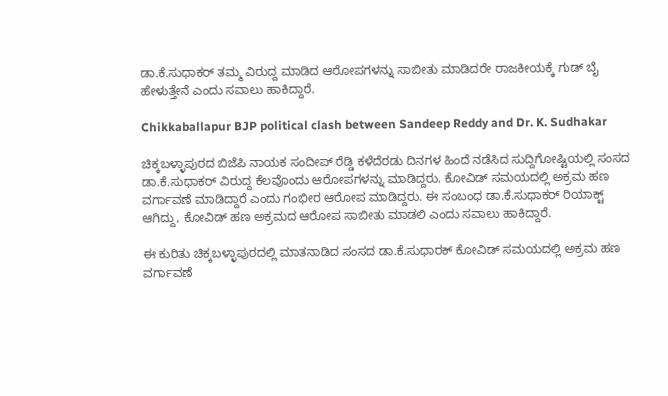ಡಾ.ಕೆ.ಸುಧಾಕರ್‍ ತಮ್ಮ ವಿರುದ್ದ ಮಾಡಿದ ಆರೋಪಗಳನ್ನು ಸಾಬೀತು ಮಾಡಿದರೇ ರಾಜಕೀಯಕ್ಕೆ ಗುಡ್ ಬೈ ಹೇಳುತ್ತೇನೆ ಎಂದು ಸವಾಲು ಹಾಕಿದ್ದಾರೆ.

Chikkaballapur BJP political clash between Sandeep Reddy and Dr. K. Sudhakar

ಚಿಕ್ಕಬಳ್ಳಾಪುರದ ಬಿಜೆಪಿ ನಾಯಕ ಸಂದೀಪ್ ರೆಡ್ಡಿ ಕಳೆದೆರಡು ದಿನಗಳ ಹಿಂದೆ ನಡೆಸಿದ ಸುದ್ದಿಗೋಷ್ಟಿಯಲ್ಲಿ ಸಂಸದ ಡಾ.ಕೆ.ಸುಧಾಕರ್‍ ವಿರುದ್ದ ಕೆಲವೊಂದು ಆರೋಪಗಳನ್ನು ಮಾಡಿದ್ದರು. ಕೋವಿಡ್ ಸಮಯದಲ್ಲಿ ಅಕ್ರಮ ಹಣ ವರ್ಗಾವಣೆ ಮಾಡಿದ್ದಾರೆ ಎಂದು ಗಂಭೀರ ಆರೋಪ ಮಾಡಿದ್ದರು. ಈ ಸಂಬಂಧ ಡಾ.ಕೆ.ಸುಧಾಕರ್‍ ರಿಯಾಕ್ಟ್ ಆಗಿದ್ದು, ಕೋವಿಡ್ ಹಣ ಅಕ್ರಮದ ಆರೋಪ ಸಾಬೀತು ಮಾಡಲಿ ಎಂದು ಸವಾಲು ಹಾಕಿದ್ದಾರೆ.

ಈ ಕುರಿತು ಚಿಕ್ಕಬಳ್ಳಾಪುರದಲ್ಲಿ ಮಾತನಾಡಿದ ಸಂಸದ ಡಾ.ಕೆ.ಸುಧಾರಕ್ ಕೋವಿಡ್ ಸಮಯದಲ್ಲಿ ಅಕ್ರಮ ಹಣ ವರ್ಗಾವಣೆ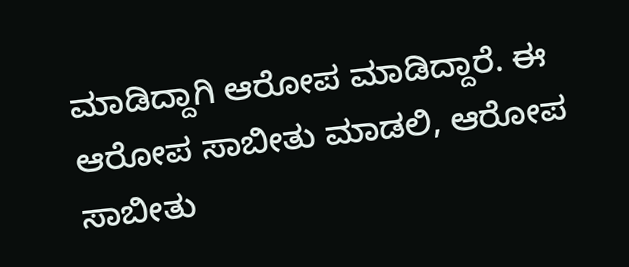ಮಾಡಿದ್ದಾಗಿ ಆರೋಪ ಮಾಡಿದ್ದಾರೆ. ಈ ಆರೋಪ ಸಾಬೀತು ಮಾಡಲಿ, ಆರೋಪ ಸಾಬೀತು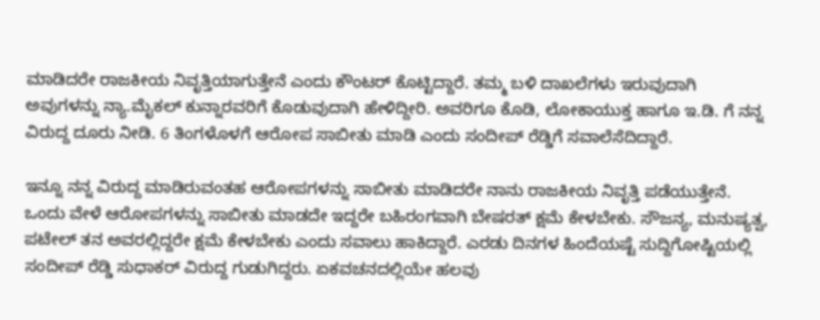ಮಾಡಿದರೇ ರಾಜಕೀಯ ನಿವೃತ್ತಿಯಾಗುತ್ತೇನೆ ಎಂದು ಕೌಂಟರ್‍ ಕೊಟ್ಟಿದ್ದಾರೆ. ತಮ್ಮ ಬಳಿ ದಾಖಲೆಗಳು ಇರುವುದಾಗಿ ಅವುಗಳನ್ನು ನ್ಯಾ.ಮೈಕಲ್ ಕುನ್ನಾರವರಿಗೆ ಕೊಡುವುದಾಗಿ ಹೇಳಿದ್ದೀರಿ. ಅವರಿಗೂ ಕೊಡಿ, ಲೋಕಾಯುಕ್ತ ಹಾಗೂ ಇ.ಡಿ. ಗೆ ನನ್ನ ವಿರುದ್ದ ದೂರು ನೀಡಿ. 6 ತಿಂಗಳೊಳಗೆ ಆರೋಪ ಸಾಬೀತು ಮಾಡಿ ಎಂದು ಸಂದೀಪ್ ರೆಡ್ಡಿಗೆ ಸವಾಲೆಸೆದಿದ್ದಾರೆ.

ಇನ್ನೂ ನನ್ನ ವಿರುದ್ದ ಮಾಡಿರುವಂತಹ ಆರೋಪಗಳನ್ನು ಸಾಬೀತು ಮಾಡಿದರೇ ನಾನು ರಾಜಕೀಯ ನಿವೃತ್ತಿ ಪಡೆಯುತ್ತೇನೆ. ಒಂದು ವೇಳೆ ಆರೋಪಗಳನ್ನು ಸಾಬೀತು ಮಾಡದೇ ಇದ್ದರೇ ಬಹಿರಂಗವಾಗಿ ಬೇಷರತ್ ಕ್ಷಮೆ ಕೇಳಬೇಕು. ಸೌಜನ್ಯ, ಮನುಷ್ಯತ್ವ, ಪಟೇಲ್ ತನ ಅವರಲ್ಲಿದ್ದರೇ ಕ್ಷಮೆ ಕೇಳಬೇಕು ಎಂದು ಸವಾಲು ಹಾಕಿದ್ದಾರೆ. ಎರಡು ದಿನಗಳ ಹಿಂದೆಯಷ್ಟೆ ಸುದ್ದಿಗೋಷ್ಟಿಯಲ್ಲಿ ಸಂದೀಪ್ ರೆಡ್ಡಿ ಸುಧಾಕರ್‍ ವಿರುದ್ದ ಗುಡುಗಿದ್ದರು. ಏಕವಚನದಲ್ಲಿಯೇ ಹಲವು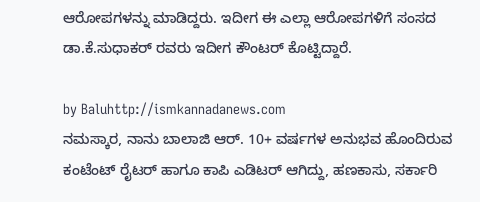ಆರೋಪಗಳನ್ನು ಮಾಡಿದ್ದರು. ಇದೀಗ ಈ ಎಲ್ಲಾ ಆರೋಪಗಳಿಗೆ ಸಂಸದ ಡಾ.ಕೆ.ಸುಧಾಕರ್‍ ರವರು ಇದೀಗ ಕೌಂಟರ್‍ ಕೊಟ್ಟಿದ್ದಾರೆ.

by Baluhttp://ismkannadanews.com
ನಮಸ್ಕಾರ, ನಾನು ಬಾಲಾಜಿ ಆರ್. 10+ ವರ್ಷಗಳ ಅನುಭವ ಹೊಂದಿರುವ ಕಂಟೆಂಟ್ ರೈಟರ್ ಹಾಗೂ ಕಾಪಿ ಎಡಿಟರ್ ಆಗಿದ್ದು, ಹಣಕಾಸು, ಸರ್ಕಾರಿ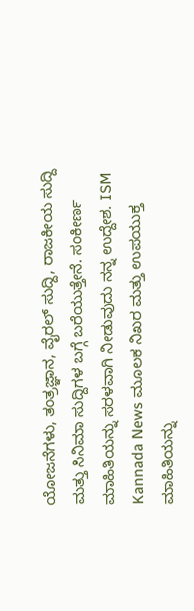ಯೋಜನೆಗಳು, ತಂತ್ರಜ್ಞಾನ, ವೈರಲ್ ಸುದ್ದಿ, ರಾಜಕೀಯ ಸುದ್ದಿ ಮತ್ತು ಸಿನಿಮಾ ಸುದ್ದಿಗಳ ಬಗ್ಗೆ ಬರೆಯುತ್ತೇನೆ. ಸಂಕೀರ್ಣ ಮಾಹಿತಿಯನ್ನು ಸರಳವಾಗಿ ನೀಡುವುದು ನನ್ನ ಉದ್ದೇಶ. ISM Kannada News ಮೂಲಕ ನಿಖರ ಮತ್ತು ಉಪಯುಕ್ತ ಮಾಹಿತಿಯನ್ನು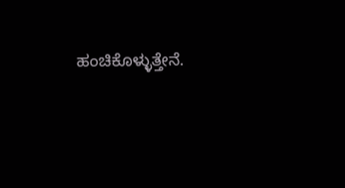ಹಂಚಿಕೊಳ್ಳುತ್ತೇನೆ.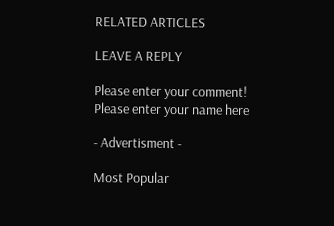RELATED ARTICLES

LEAVE A REPLY

Please enter your comment!
Please enter your name here

- Advertisment -

Most Popular